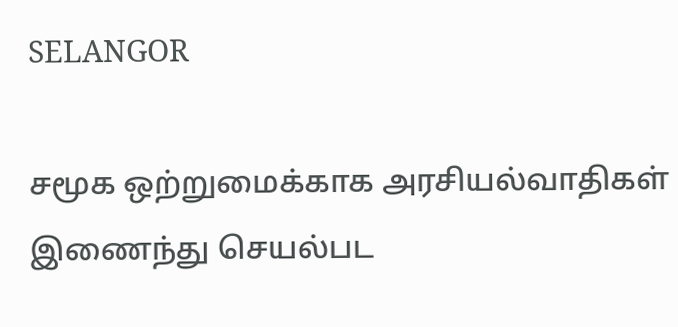SELANGOR

சமூக ஒற்றுமைக்காக அரசியல்வாதிகள் இணைந்து செயல்பட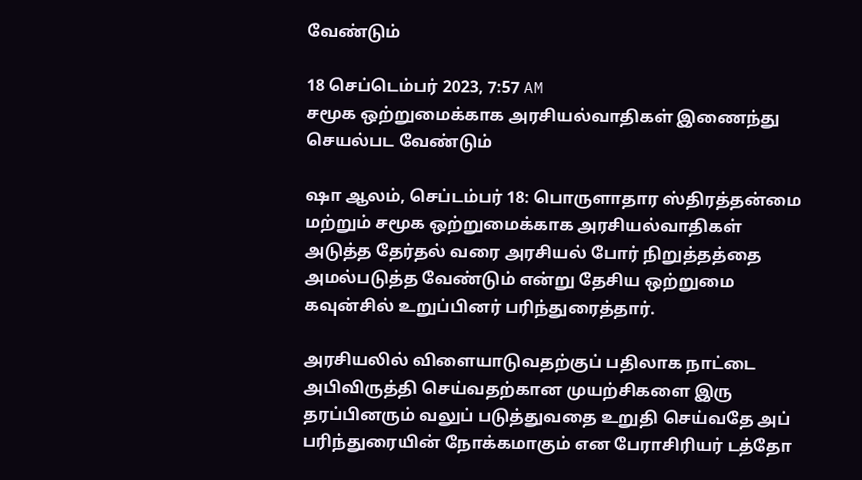வேண்டும்

18 செப்டெம்பர் 2023, 7:57 AM
சமூக ஒற்றுமைக்காக அரசியல்வாதிகள் இணைந்து செயல்பட வேண்டும்

ஷா ஆலம், செப்டம்பர் 18: பொருளாதார ஸ்திரத்தன்மை மற்றும் சமூக ஒற்றுமைக்காக அரசியல்வாதிகள் அடுத்த தேர்தல் வரை அரசியல் போர் நிறுத்தத்தை அமல்படுத்த வேண்டும் என்று தேசிய ஒற்றுமை கவுன்சில் உறுப்பினர் பரிந்துரைத்தார்.

அரசியலில் விளையாடுவதற்குப் பதிலாக நாட்டை அபிவிருத்தி செய்வதற்கான முயற்சிகளை இரு தரப்பினரும் வலுப் படுத்துவதை உறுதி செய்வதே அப் பரிந்துரையின் நோக்கமாகும் என பேராசிரியர் டத்தோ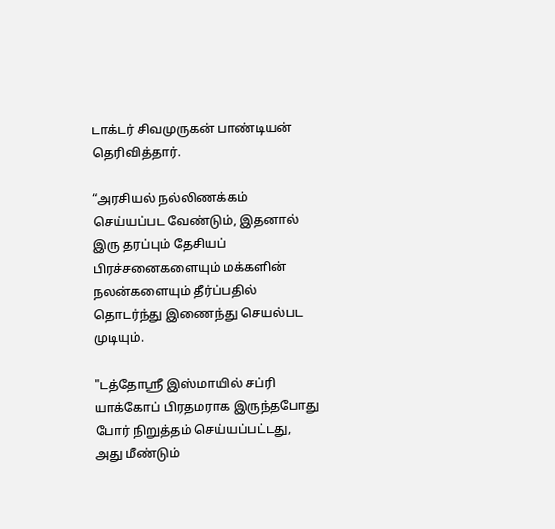டாக்டர் சிவமுருகன் பாண்டியன் தெரிவித்தார்.

“அரசியல் நல்லிணக்கம் செய்யப்பட வேண்டும், இதனால் இரு தரப்பும் தேசியப் பிரச்சனைகளையும் மக்களின் நலன்களையும் தீர்ப்பதில் தொடர்ந்து இணைந்து செயல்பட முடியும்.

"டத்தோஸ்ரீ இஸ்மாயில் சப்ரி யாக்கோப் பிரதமராக இருந்தபோது போர் நிறுத்தம் செய்யப்பட்டது, அது மீண்டும்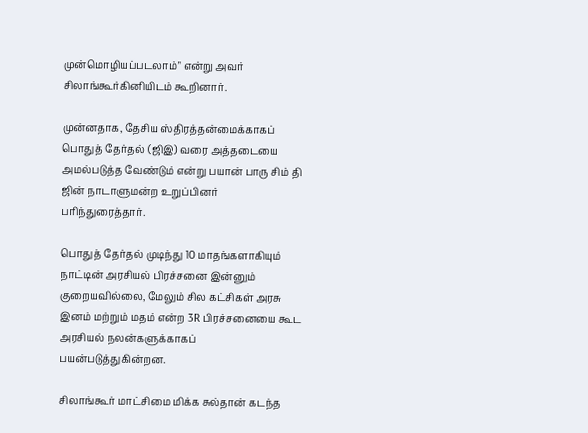முன்மொழியப்படலாம்" என்று அவர் சிலாங்கூர்கினியிடம் கூறினார்.

முன்னதாக, தேசிய ஸ்திரத்தன்மைக்காகப் பொதுத் தேர்தல் (ஜிஇ) வரை அத்தடையை அமல்படுத்த வேண்டும் என்று பயான் பாரு சிம் தி ஜின் நாடாளுமன்ற உறுப்பினர் பரிந்துரைத்தார்.

பொதுத் தேர்தல் முடிந்து 10 மாதங்களாகியும் நாட்டின் அரசியல் பிரச்சனை இன்னும் குறையவில்லை, மேலும் சில கட்சிகள் அரசு இனம் மற்றும் மதம் என்ற 3R பிரச்சனையை கூட அரசியல் நலன்களுக்காகப் பயன்படுத்துகின்றன.

சிலாங்கூர் மாட்சிமை மிக்க சுல்தான் கடந்த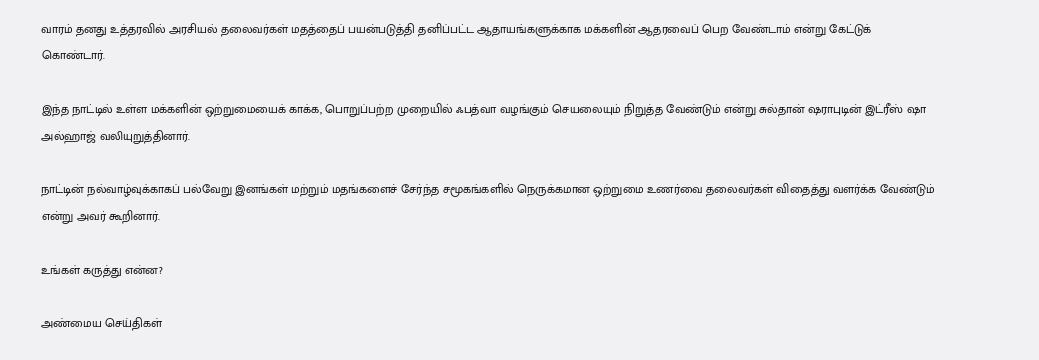வாரம் தனது உத்தரவில் அரசியல் தலைவர்கள் மதத்தைப் பயன்படுத்தி தனிப்பட்ட ஆதாயங்களுக்காக மக்களின் ஆதரவைப் பெற வேண்டாம் என்று கேட்டுக் கொண்டார்.

இந்த நாட்டில் உள்ள மக்களின் ஒற்றுமையைக் காக்க, பொறுப்பற்ற முறையில் ஃபத்வா வழங்கும் செயலையும் நிறுத்த வேண்டும் என்று சுல்தான் ஷராபுடின் இட்ரீஸ் ஷா அல்ஹாஜ் வலியுறுத்தினார்.

நாட்டின் நல்வாழ்வுக்காகப் பல்வேறு இனங்கள் மற்றும் மதங்களைச் சேர்ந்த சமூகங்களில் நெருக்கமான ஒற்றுமை உணர்வை தலைவர்கள் விதைத்து வளர்க்க வேண்டும் என்று அவர் கூறினார்.

உங்கள் கருத்து என்ன?

அண்மைய செய்திகள்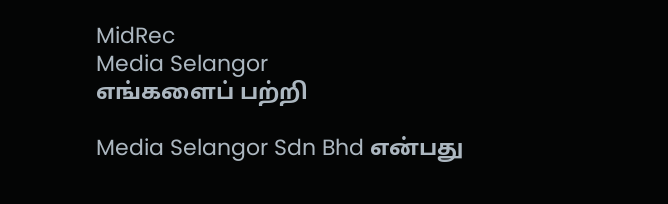MidRec
Media Selangor
எங்களைப் பற்றி

Media Selangor Sdn Bhd என்பது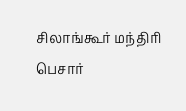சிலாங்கூர் மந்திரி பெசார்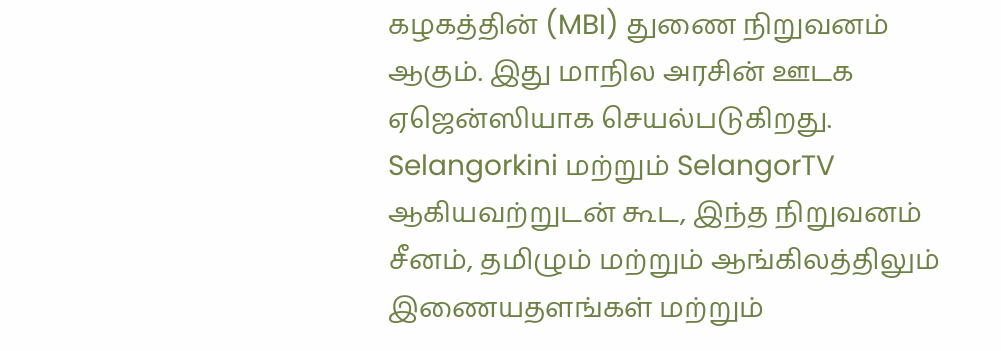கழகத்தின் (MBI) துணை நிறுவனம் ஆகும். இது மாநில அரசின் ஊடக ஏஜென்ஸியாக செயல்படுகிறது. Selangorkini மற்றும் SelangorTV ஆகியவற்றுடன் கூட, இந்த நிறுவனம் சீனம், தமிழும் மற்றும் ஆங்கிலத்திலும் இணையதளங்கள் மற்றும்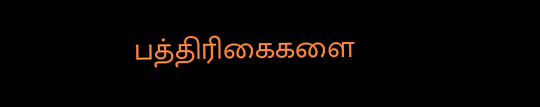பத்திரிகைகளை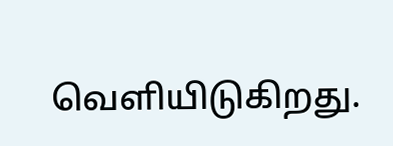வெளியிடுகிறது.